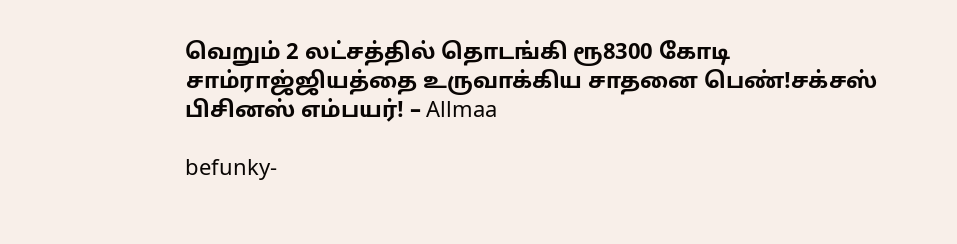வெறும் 2 லட்சத்தில் தொடங்கி ரூ8300 கோடி சாம்ராஜ்ஜியத்தை உருவாக்கிய சாதனை பெண்!சக்சஸ் பிசினஸ் எம்பயர்! – Allmaa

befunky-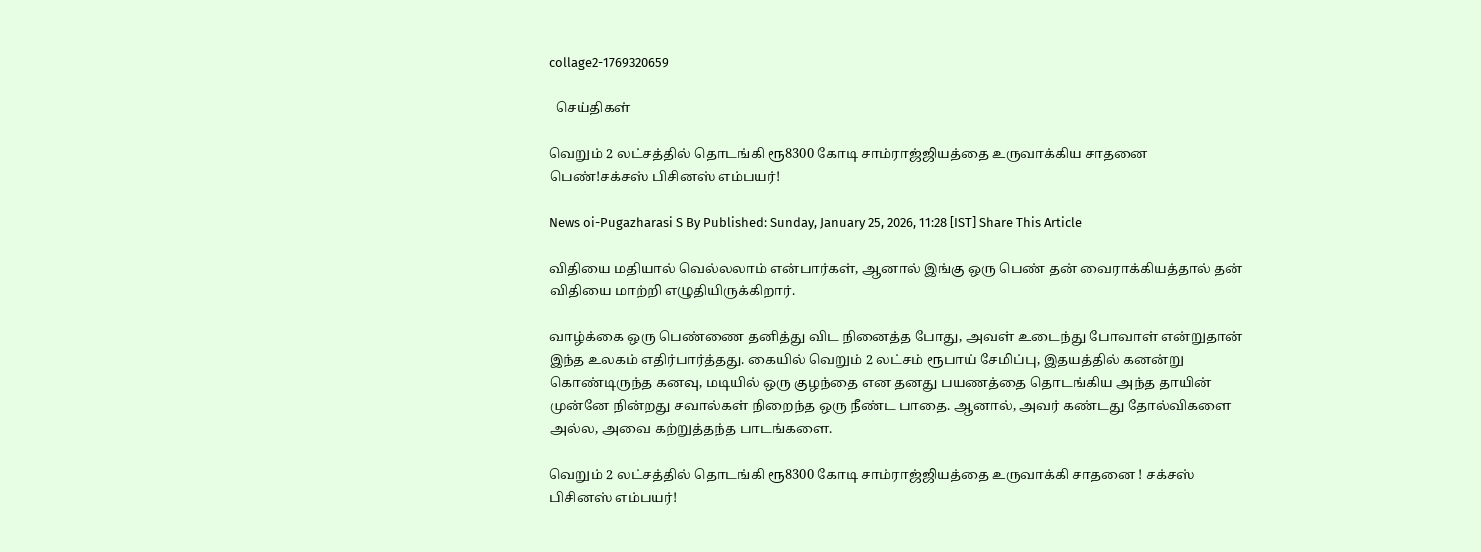collage2-1769320659

  செய்திகள்

வெறும் 2 லட்சத்தில் தொடங்கி ரூ8300 கோடி சாம்ராஜ்ஜியத்தை உருவாக்கிய சாதனை பெண்!சக்சஸ் பிசினஸ் எம்பயர்!

News oi-Pugazharasi S By Published: Sunday, January 25, 2026, 11:28 [IST] Share This Article

விதியை மதியால் வெல்லலாம் என்பார்கள், ஆனால் இங்கு ஒரு பெண் தன் வைராக்கியத்தால் தன் விதியை மாற்றி எழுதியிருக்கிறார்.

வாழ்க்கை ஒரு பெண்ணை தனித்து விட நினைத்த போது, அவள் உடைந்து போவாள் என்றுதான் இந்த உலகம் எதிர்பார்த்தது. கையில் வெறும் 2 லட்சம் ரூபாய் சேமிப்பு, இதயத்தில் கனன்று கொண்டிருந்த கனவு, மடியில் ஒரு குழந்தை என தனது பயணத்தை தொடங்கிய அந்த தாயின் முன்னே நின்றது சவால்கள் நிறைந்த ஒரு நீண்ட பாதை. ஆனால், அவர் கண்டது தோல்விகளை அல்ல, அவை கற்றுத்தந்த பாடங்களை.

வெறும் 2 லட்சத்தில் தொடங்கி ரூ8300 கோடி சாம்ராஜ்ஜியத்தை உருவாக்கி சாதனை ! சக்சஸ் பிசினஸ் எம்பயர்!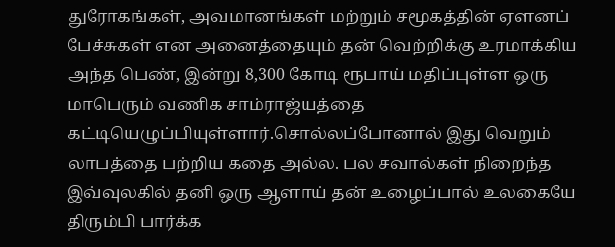துரோகங்கள், அவமானங்கள் மற்றும் சமூகத்தின் ஏளனப் பேச்சுகள் என அனைத்தையும் தன் வெற்றிக்கு உரமாக்கிய அந்த பெண், இன்று 8,300 கோடி ரூபாய் மதிப்புள்ள ஒரு மாபெரும் வணிக சாம்ராஜ்யத்தை கட்டியெழுப்பியுள்ளார்.சொல்லப்போனால் இது வெறும் லாபத்தை பற்றிய கதை அல்ல. பல சவால்கள் நிறைந்த இவ்வுலகில் தனி ஒரு ஆளாய் தன் உழைப்பால் உலகையே திரும்பி பார்க்க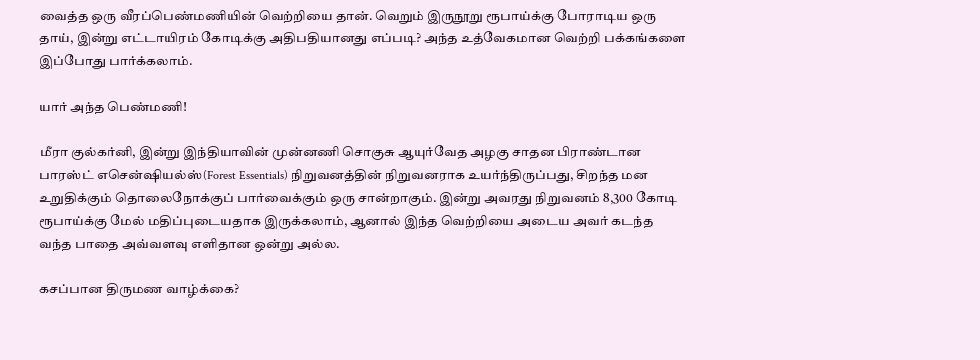வைத்த ஒரு வீரப்பெண்மணியின் வெற்றியை தான். வெறும் இருநூறு ரூபாய்க்கு போராடிய ஒரு தாய், இன்று எட்டாயிரம் கோடிக்கு அதிபதியானது எப்படி? அந்த உத்வேகமான வெற்றி பக்கங்களை இப்போது பார்க்கலாம்.

யார் அந்த பெண்மணி!

மீரா குல்கர்னி, இன்று இந்தியாவின் முன்னணி சொகுசு ஆயுர்வேத அழகு சாதன பிராண்டான பாரஸ்ட் எசென்ஷியல்ஸ்(Forest Essentials) நிறுவனத்தின் நிறுவனராக உயர்ந்திருப்பது, சிறந்த மன உறுதிக்கும் தொலைநோக்குப் பார்வைக்கும் ஒரு சான்றாகும். இன்று அவரது நிறுவனம் 8,300 கோடி ரூபாய்க்கு மேல் மதிப்புடையதாக இருக்கலாம், ஆனால் இந்த வெற்றியை அடைய அவர் கடந்த வந்த பாதை அவ்வளவு எளிதான ஒன்று அல்ல.

கசப்பான திருமண வாழ்க்கை?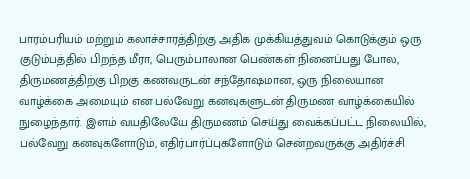பாரம்பரியம் மற்றும் கலாச்சாரத்திற்கு அதிக முக்கியத்துவம் கொடுக்கும் ஒரு குடும்பத்தில் பிறந்த மீரா, பெரும்பாலான பெண்கள் நினைப்பது போல, திருமணத்திற்கு பிறகு கணவருடன் சந்தோஷமான, ஒரு நிலையான வாழ்க்கை அமையும் என பல்வேறு கனவுகளுடன் திருமண வாழ்க்கையில் நுழைந்தார். இளம் வயதிலேயே திருமணம் செய்து வைக்கப்பட்ட நிலையில், பல்வேறு கனவுகளோடும், எதிர்பார்ப்புகளோடும் சென்றவருக்கு அதிர்ச்சி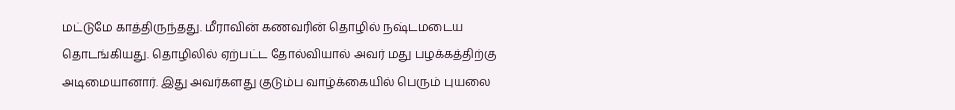மட்டுமே காத்திருந்தது. மீராவின் கணவரின் தொழில் நஷ்டமடைய தொடங்கியது. தொழிலில் ஏற்பட்ட தோல்வியால் அவர் மது பழக்கத்திற்கு அடிமையானார். இது அவர்களது குடும்ப வாழ்க்கையில் பெரும் புயலை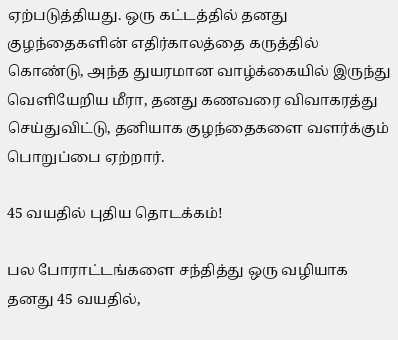ஏற்படுத்தியது. ஒரு கட்டத்தில் தனது குழந்தைகளின் எதிர்காலத்தை கருத்தில் கொண்டு, அந்த துயரமான வாழ்க்கையில் இருந்து வெளியேறிய மீரா, தனது கணவரை விவாகரத்து செய்துவிட்டு, தனியாக குழந்தைகளை வளர்க்கும் பொறுப்பை ஏற்றார்.

45 வயதில் புதிய தொடக்கம்!

பல போராட்டங்களை சந்தித்து ஒரு வழியாக தனது 45 வயதில்,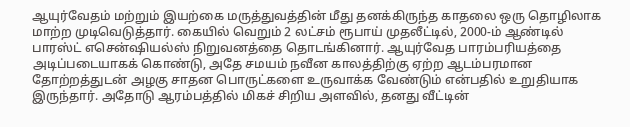ஆயுர்வேதம் மற்றும் இயற்கை மருத்துவத்தின் மீது தனக்கிருந்த காதலை ஒரு தொழிலாக மாற்ற முடிவெடுத்தார். கையில் வெறும் 2 லட்சம் ரூபாய் முதலீட்டில், 2000-ம் ஆண்டில் பாரஸ்ட் எசென்ஷியல்ஸ் நிறுவனத்தை தொடங்கினார். ஆயுர்வேத பாரம்பரியத்தை அடிப்படையாகக் கொண்டு, அதே சமயம் நவீன காலத்திற்கு ஏற்ற ஆடம்பரமான தோற்றத்துடன் அழகு சாதன பொருட்களை உருவாக்க வேண்டும் என்பதில் உறுதியாக இருந்தார். அதோடு ஆரம்பத்தில் மிகச் சிறிய அளவில், தனது வீட்டின்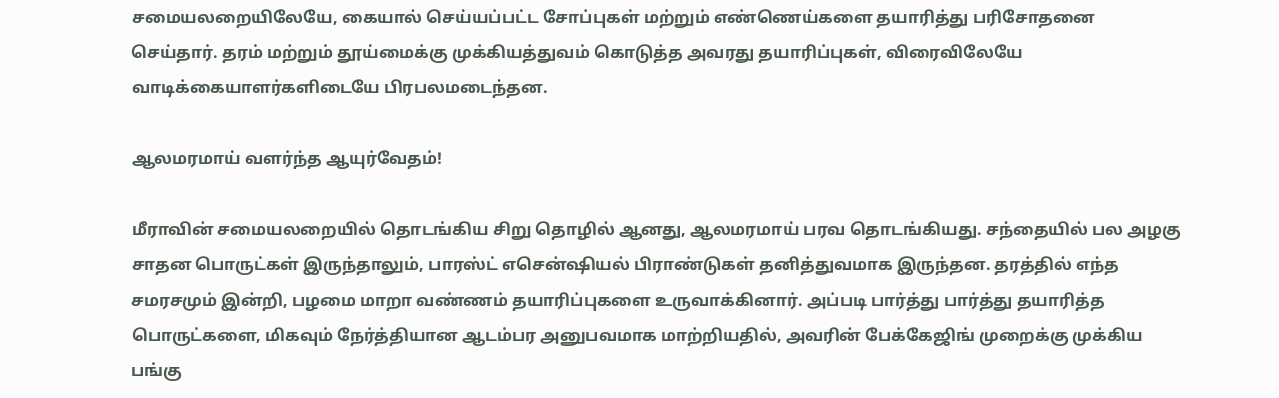சமையலறையிலேயே, கையால் செய்யப்பட்ட சோப்புகள் மற்றும் எண்ணெய்களை தயாரித்து பரிசோதனை செய்தார். தரம் மற்றும் தூய்மைக்கு முக்கியத்துவம் கொடுத்த அவரது தயாரிப்புகள், விரைவிலேயே வாடிக்கையாளர்களிடையே பிரபலமடைந்தன.

ஆலமரமாய் வளர்ந்த ஆயுர்வேதம்!

மீராவின் சமையலறையில் தொடங்கிய சிறு தொழில் ஆனது, ஆலமரமாய் பரவ தொடங்கியது. சந்தையில் பல அழகு சாதன பொருட்கள் இருந்தாலும், பாரஸ்ட் எசென்ஷியல் பிராண்டுகள் தனித்துவமாக இருந்தன. தரத்தில் எந்த சமரசமும் இன்றி, பழமை மாறா வண்ணம் தயாரிப்புகளை உருவாக்கினார். அப்படி பார்த்து பார்த்து தயாரித்த பொருட்களை, மிகவும் நேர்த்தியான ஆடம்பர அனுபவமாக மாற்றியதில், அவரின் பேக்கேஜிங் முறைக்கு முக்கிய பங்கு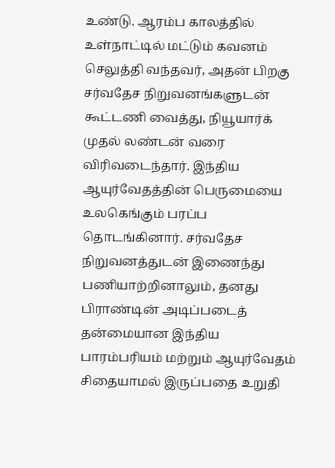உண்டு. ஆரம்ப காலத்தில் உள்நாட்டில் மட்டும் கவனம் செலுத்தி வந்தவர், அதன் பிறகு சர்வதேச நிறுவனங்களுடன் கூட்டணி வைத்து, நியூயார்க் முதல் லண்டன் வரை விரிவடைந்தார். இந்திய ஆயுர்வேதத்தின் பெருமையை உலகெங்கும் பரப்ப தொடங்கினார். சர்வதேச நிறுவனத்துடன் இணைந்து பணியாற்றினாலும், தனது பிராண்டின் அடிப்படைத் தன்மையான இந்திய பாரம்பரியம் மற்றும் ஆயுர்வேதம் சிதையாமல் இருப்பதை உறுதி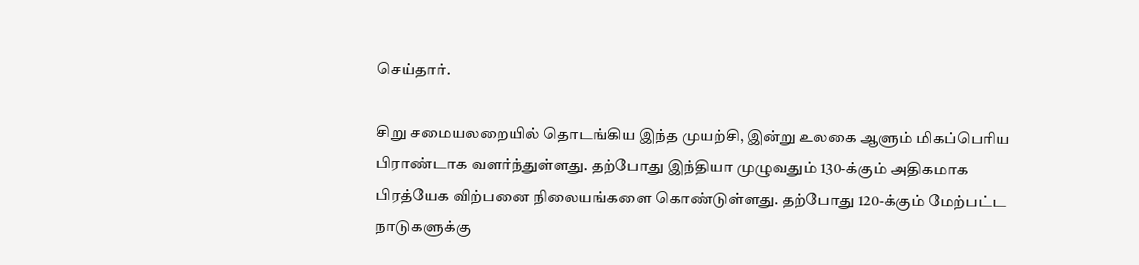செய்தார்.

சிறு சமையலறையில் தொடங்கிய இந்த முயற்சி, இன்று உலகை ஆளும் மிகப்பெரிய பிராண்டாக வளர்ந்துள்ளது. தற்போது இந்தியா முழுவதும் 130-க்கும் அதிகமாக பிரத்யேக விற்பனை நிலையங்களை கொண்டுள்ளது. தற்போது 120-க்கும் மேற்பட்ட நாடுகளுக்கு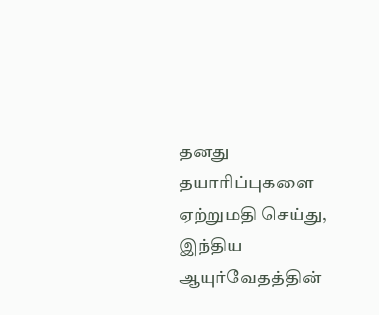தனது தயாரிப்புகளை ஏற்றுமதி செய்து, இந்திய ஆயுர்வேதத்தின்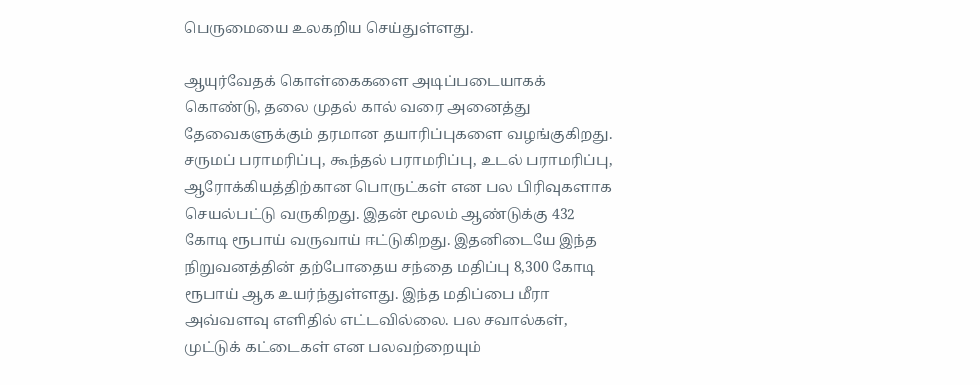பெருமையை உலகறிய செய்துள்ளது.

ஆயுர்வேதக் கொள்கைகளை அடிப்படையாகக் கொண்டு, தலை முதல் கால் வரை அனைத்து தேவைகளுக்கும் தரமான தயாரிப்புகளை வழங்குகிறது. சருமப் பராமரிப்பு, கூந்தல் பராமரிப்பு, உடல் பராமரிப்பு, ஆரோக்கியத்திற்கான பொருட்கள் என பல பிரிவுகளாக செயல்பட்டு வருகிறது. இதன் மூலம் ஆண்டுக்கு 432 கோடி ரூபாய் வருவாய் ஈட்டுகிறது. இதனிடையே இந்த நிறுவனத்தின் தற்போதைய சந்தை மதிப்பு 8,300 கோடி ரூபாய் ஆக உயர்ந்துள்ளது. இந்த மதிப்பை மீரா அவ்வளவு எளிதில் எட்டவில்லை. பல சவால்கள், முட்டுக் கட்டைகள் என பலவற்றையும்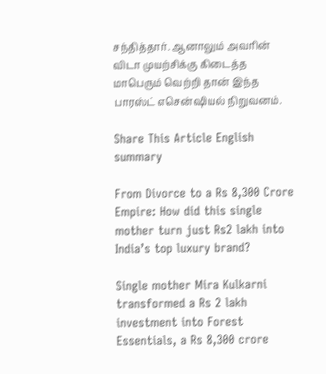சந்தித்தார். ஆனாலும் அவரின் விடா முயற்சிக்கு கிடைத்த மாபெரும் வெற்றி தான் இந்த பாரஸ்ட் எசென்ஷியல் நிறுவனம்.

Share This Article English summary

From Divorce to a Rs 8,300 Crore Empire: How did this single mother turn just Rs2 lakh into India’s top luxury brand?

Single mother Mira Kulkarni transformed a Rs 2 lakh investment into Forest Essentials, a Rs 8,300 crore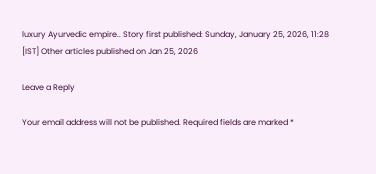luxury Ayurvedic empire.. Story first published: Sunday, January 25, 2026, 11:28 [IST] Other articles published on Jan 25, 2026

Leave a Reply

Your email address will not be published. Required fields are marked *